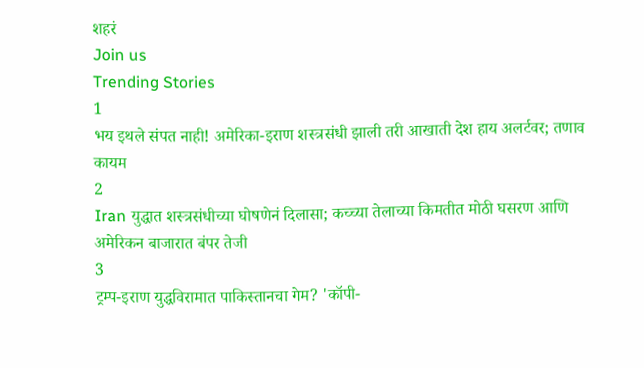शहरं
Join us
Trending Stories
1
भय इथले संपत नाही! अमेरिका-इराण शस्त्रसंधी झाली तरी आखाती देश हाय अलर्टवर; तणाव कायम
2
Iran युद्धात शस्त्रसंधीच्या घोषणेनं दिलासा; कच्च्या तेलाच्या किमतीत मोठी घसरण आणि अमेरिकन बाजारात बंपर तेजी
3
ट्रम्प-इराण युद्धविरामात पाकिस्तानचा गेम? 'कॉपी-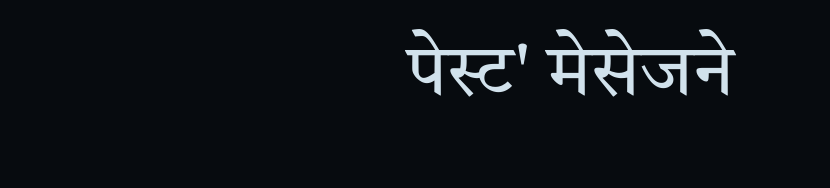पेस्ट' मेसेजने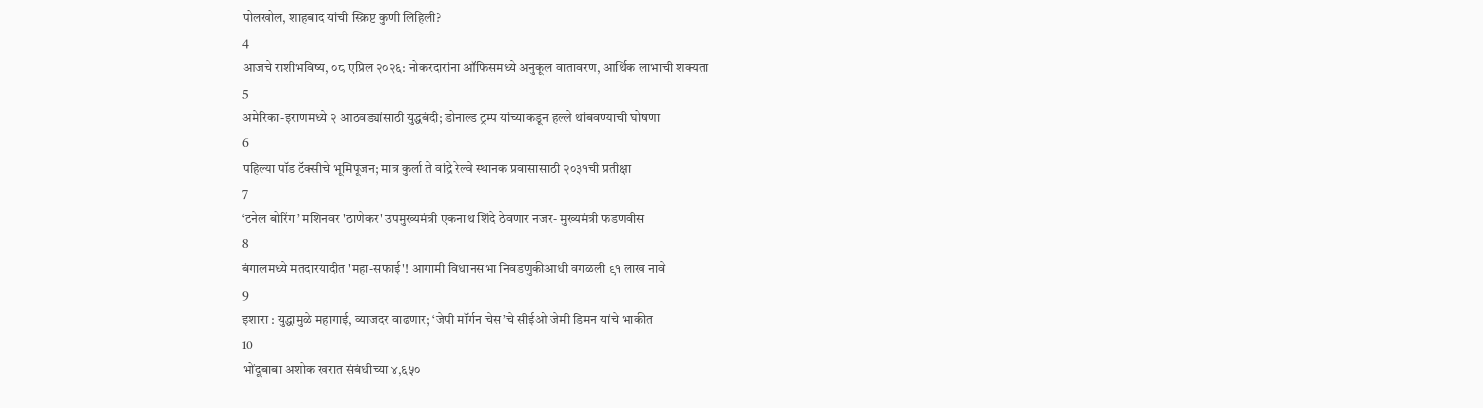पोलखोल, शाहबाद यांची स्क्रिप्ट कुणी लिहिली?
4
आजचे राशीभविष्य, ०८ एप्रिल २०२६: नोकरदारांना ऑफिसमध्ये अनुकूल वातावरण, आर्थिक लाभाची शक्यता
5
अमेरिका-इराणमध्ये २ आठवड्यांसाठी युद्धबंदी; डोनाल्ड ट्रम्प यांच्याकडून हल्ले थांबवण्याची घोषणा
6
पहिल्या पॉड टॅक्सीचे भूमिपूजन; मात्र कुर्ला ते वांद्रे रेल्वे स्थानक प्रवासासाठी २०३१ची प्रतीक्षा
7
‘टनेल बोरिंग’ मशिनवर 'ठाणेकर' उपमुख्यमंत्री एकनाथ शिंदे ठेवणार नजर- मुख्यमंत्री फडणवीस
8
बंगालमध्ये मतदारयादीत 'महा-सफाई'! आगामी विधानसभा निवडणुकीआधी वगळली ९१ लाख नावे
9
इशारा : युद्धामुळे महागाई, व्याजदर वाढणार; ‘जेपी मॉर्गन चेस’चे सीईओ जेमी डिमन यांचे भाकीत
10
भोंदूबाबा अशोक खरात संबंधीच्या ४,६५०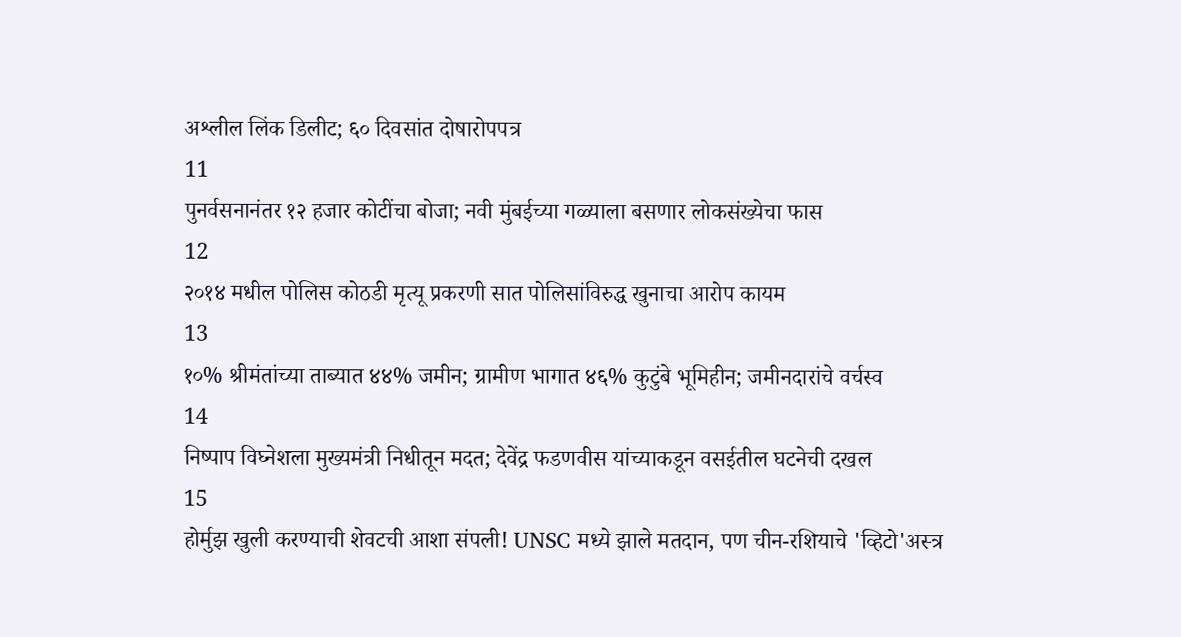अश्लील लिंक डिलीट; ६० दिवसांत दोषारोपपत्र
11
पुनर्वसनानंतर १२ हजार कोटींचा बोजा; नवी मुंबईच्या गळ्याला बसणार लोकसंख्येचा फास
12
२०१४ मधील पोलिस कोठडी मृत्यू प्रकरणी सात पोलिसांविरुद्ध खुनाचा आरोप कायम
13
१०% श्रीमंतांच्या ताब्यात ४४% जमीन; ग्रामीण भागात ४६% कुटुंबे भूमिहीन; जमीनदारांचे वर्चस्व
14
निष्पाप विघ्नेशला मुख्यमंत्री निधीतून मदत; देवेंद्र फडणवीस यांच्याकडून वसईतील घटनेची दखल
15
होर्मुझ खुली करण्याची शेवटची आशा संपली! UNSC मध्ये झाले मतदान, पण चीन-रशियाचे 'व्हिटो'अस्त्र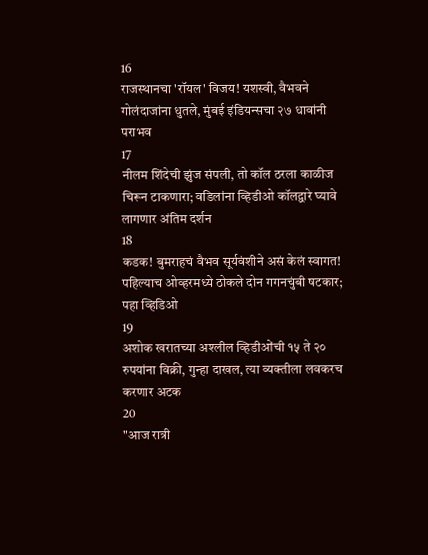16
राजस्थानचा 'रॉयल' विजय! यशस्वी, वैभवने गोलंदाजांना धुतले, मुंबई इंडियन्सचा २७ धावांनी पराभव
17
नीलम शिंदेची झुंज संपली, तो कॉल ठरला काळीज चिरून टाकणारा; वडिलांना व्हिडीओ कॉलद्वारे घ्यावे लागणार अंतिम दर्शन
18
कडक! बुमराहचं वैभव सूर्यवंशीने असं केलं स्वागत! पहिल्याच ओव्हरमध्ये ठोकले दोन गगनचुंबी षटकार; पहा व्हिडिओ
19
अशोक खरातच्या अश्लील व्हिडीओंची १५ ते २० रुपयांना विक्री, गुन्हा दाखल, त्या व्यक्तीला लवकरच करणार अटक
20
"आज रात्री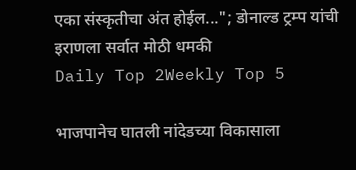एका संस्कृतीचा अंत होईल..."; डोनाल्ड ट्रम्प यांची इराणला सर्वात मोठी धमकी
Daily Top 2Weekly Top 5

भाजपानेच घातली नांदेडच्या विकासाला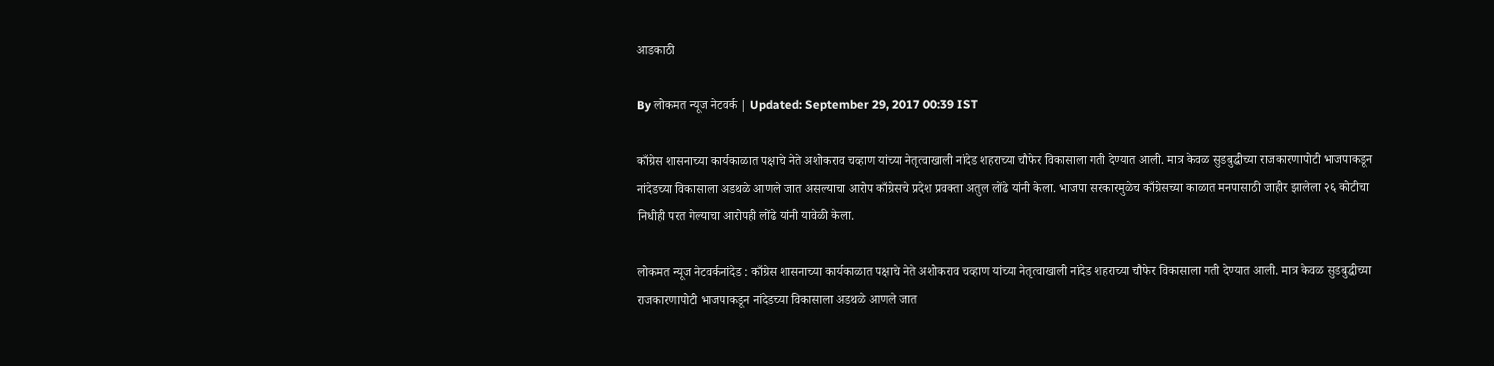आडकाठी

By लोकमत न्यूज नेटवर्क | Updated: September 29, 2017 00:39 IST

काँग्रेस शासनाच्या कार्यकाळात पक्षाचे नेते अशोकराव चव्हाण यांच्या नेतृत्वाखाली नांदेड शहराच्या चौफेर विकासाला गती देण्यात आली. मात्र केवळ सुडबुद्धीच्या राजकारणापोटी भाजपाकडून नांदेडच्या विकासाला अडथळे आणले जात असल्याचा आरोप काँग्रेसचे प्रदेश प्रवक्ता अतुल लोंढे यांनी केला. भाजपा सरकारमुळेच काँग्रेसच्या काळात मनपासाठी जाहीर झालेला २६ कोटीचा निधीही परत गेल्याचा आरोपही लोंढे यांनी यावेळी केला.

लोकमत न्यूज नेटवर्कनांदेड : काँग्रेस शासनाच्या कार्यकाळात पक्षाचे नेते अशोकराव चव्हाण यांच्या नेतृत्वाखाली नांदेड शहराच्या चौफेर विकासाला गती देण्यात आली. मात्र केवळ सुडबुद्धीच्या राजकारणापोटी भाजपाकडून नांदेडच्या विकासाला अडथळे आणले जात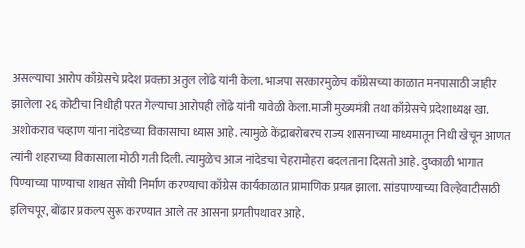असल्याचा आरोप काँग्रेसचे प्रदेश प्रवक्ता अतुल लोंढे यांनी केला. भाजपा सरकारमुळेच काँग्रेसच्या काळात मनपासाठी जाहीर झालेला २६ कोटीचा निधीही परत गेल्याचा आरोपही लोंढे यांनी यावेळी केला.माजी मुख्यमंत्री तथा काँग्रेसचे प्रदेशाध्यक्ष खा. अशोकराव चव्हाण यांना नांदेडच्या विकासाचा ध्यास आहे. त्यामुळे केंद्राबरोबरच राज्य शासनाच्या माध्यमातून निधी खेचून आणत त्यांनी शहराच्या विकासाला मोठी गती दिली. त्यामुळेच आज नांदेडचा चेहरामोहरा बदलताना दिसतो आहे. दुष्काळी भागात पिण्याच्या पाण्याचा शाश्वत सोयी निर्माण करण्याचा काँग्रेस कार्यकाळात प्रामाणिक प्रयत्न झाला. सांडपाण्याच्या विल्हेवाटीसाठी इलिचपूर, बोंढार प्रकल्प सुरू करण्यात आले तर आसना प्रगतीपथावर आहे.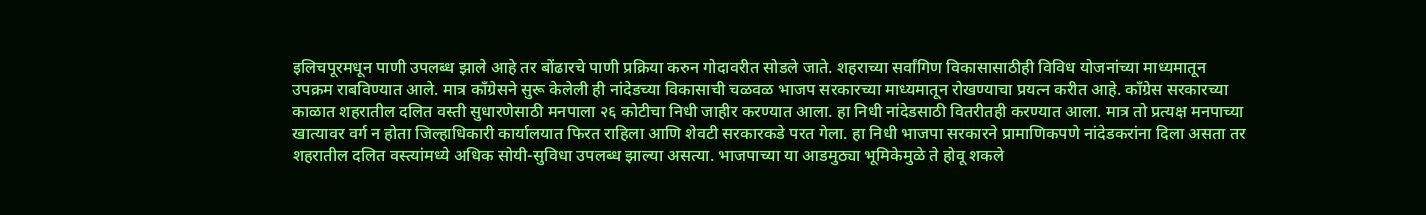इलिचपूरमधून पाणी उपलब्ध झाले आहे तर बोंढारचे पाणी प्रक्रिया करुन गोदावरीत सोडले जाते. शहराच्या सर्वांगिण विकासासाठीही विविध योजनांच्या माध्यमातून उपक्रम राबविण्यात आले. मात्र काँग्रेसने सुरू केलेली ही नांदेडच्या विकासाची चळवळ भाजप सरकारच्या माध्यमातून रोखण्याचा प्रयत्न करीत आहे. काँग्रेस सरकारच्या काळात शहरातील दलित वस्ती सुधारणेसाठी मनपाला २६ कोटीचा निधी जाहीर करण्यात आला. हा निधी नांदेडसाठी वितरीतही करण्यात आला. मात्र तो प्रत्यक्ष मनपाच्या खात्यावर वर्ग न होता जिल्हाधिकारी कार्यालयात फिरत राहिला आणि शेवटी सरकारकडे परत गेला. हा निधी भाजपा सरकारने प्रामाणिकपणे नांदेडकरांना दिला असता तर शहरातील दलित वस्त्यांमध्ये अधिक सोयी-सुविधा उपलब्ध झाल्या असत्या. भाजपाच्या या आडमुठ्या भूमिकेमुळे ते होवू शकले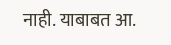नाही. याबाबत आ.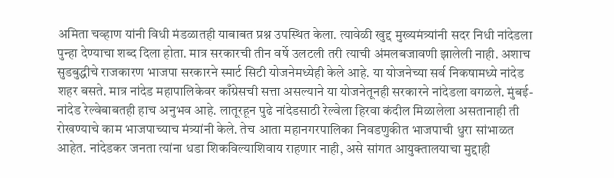अमिता चव्हाण यांनी विधी मंडळातही याबाबत प्रश्न उपस्थित केला. त्यावेळी खुद्द मुख्यमंत्र्यांनी सदर निधी नांदेडला पुन्हा देण्याचा शब्द दिला होता. मात्र सरकारची तीन वर्षे उलटली तरी त्याची अंमलबजावणी झालेली नाही. अशाच सुडबुद्धीचे राजकारण भाजपा सरकारने स्मार्ट सिटी योजनेमध्येही केले आहे. या योजनेच्या सर्व निकषामध्ये नांदेड शहर बसते. मात्र नांदेड महापालिकेवर काँग्रेसची सत्ता असल्याने या योजनेतूनही सरकारने नांदेडला वगळले. मुंबई-नांदेड रेल्वेबाबतही हाच अनुभव आहे. लातूरहून पुढे नांदेडसाठी रेल्वेला हिरवा कंदील मिळालेला असतानाही ती रोखण्याचे काम भाजपाच्याच मंत्र्यांनी केले. तेच आता महानगरपालिका निवडणुकीत भाजपाची धुरा सांभाळत आहेत. नांदेडकर जनता त्यांना धडा शिकविल्याशिवाय राहणार नाही, असे सांगत आयुक्तालयाचा मुद्दाही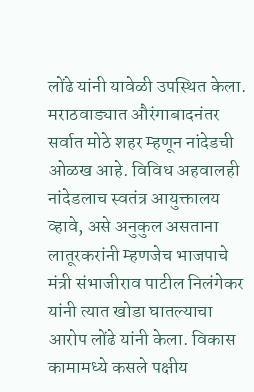लोंढे यांनी यावेळी उपस्थित केला. मराठवाड्यात औरंगाबादनंतर सर्वात मोठे शहर म्हणून नांदेडची ओळख आहे. विविध अहवालही नांदेडलाच स्वतंत्र आयुक्तालय व्हावे, असे अनुकुल असताना लातूरकरांनी म्हणजेच भाजपाचे मंत्री संभाजीराव पाटील निलंगेकर यांनी त्यात खोडा घातल्याचा आरोप लोंढे यांनी केला. विकास कामामध्ये कसले पक्षीय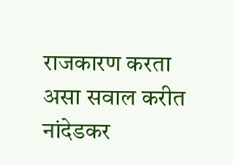राजकारण करता असा सवाल करीत नांदेडकर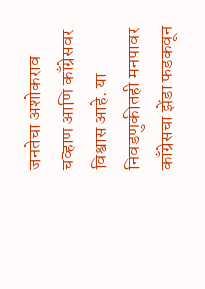जनतेचा अशोकराव चव्हाण आणि काँग्रेसवर विश्वास आहे. या निवडणुकीतही मनपावर काँग्रेसचा झेंडा फडकवून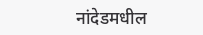नांदेडमधील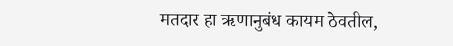मतदार हा ऋणानुबंध कायम ठेवतील,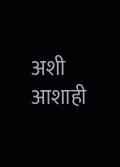अशी आशाही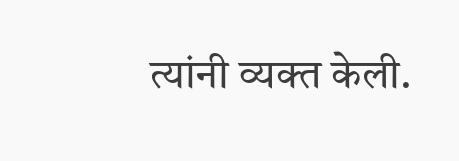त्यांनी व्यक्त केली.